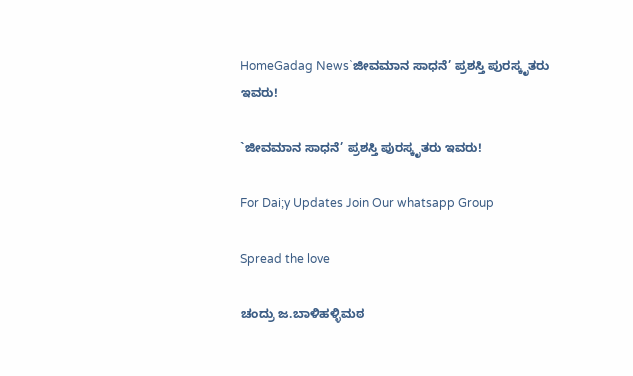HomeGadag News`ಜೀವಮಾನ ಸಾಧನೆ’ ಪ್ರಶಸ್ತಿ ಪುರಸ್ಕೃತರು ಇವರು!

`ಜೀವಮಾನ ಸಾಧನೆ’ ಪ್ರಶಸ್ತಿ ಪುರಸ್ಕೃತರು ಇವರು!

For Dai;y Updates Join Our whatsapp Group

Spread the love

ಚಂದ್ರು ಜ.ಬಾಳಿಹಳ್ಳಿಮಠ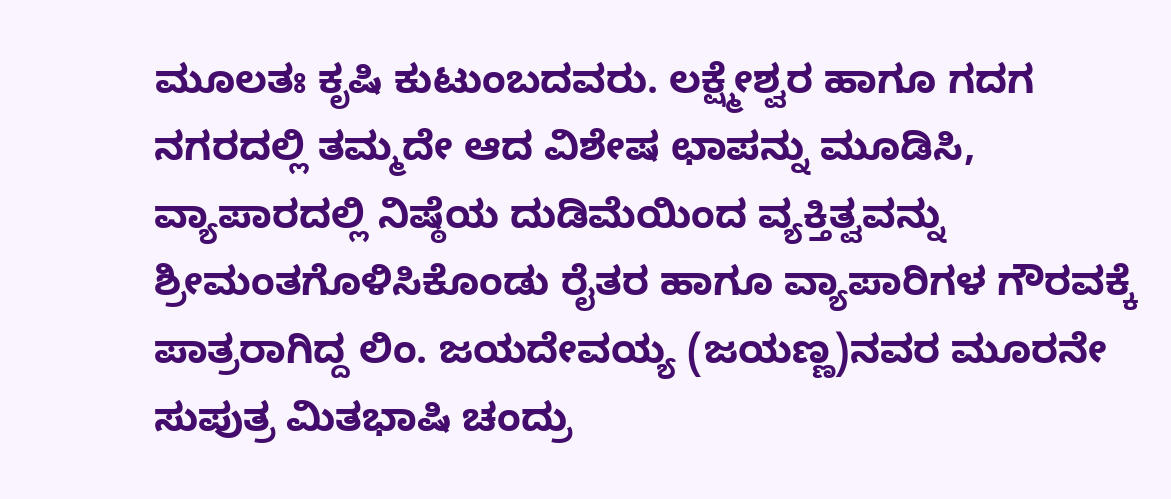ಮೂಲತಃ ಕೃಷಿ ಕುಟುಂಬದವರು. ಲಕ್ಷ್ಮೇಶ್ವರ ಹಾಗೂ ಗದಗ ನಗರದಲ್ಲಿ ತಮ್ಮದೇ ಆದ ವಿಶೇಷ ಛಾಪನ್ನು ಮೂಡಿಸಿ, ವ್ಯಾಪಾರದಲ್ಲಿ ನಿಷ್ಠೆಯ ದುಡಿಮೆಯಿಂದ ವ್ಯಕ್ತಿತ್ವವನ್ನು ಶ್ರೀಮಂತಗೊಳಿಸಿಕೊಂಡು ರೈತರ ಹಾಗೂ ವ್ಯಾಪಾರಿಗಳ ಗೌರವಕ್ಕೆ ಪಾತ್ರರಾಗಿದ್ದ ಲಿಂ. ಜಯದೇವಯ್ಯ (ಜಯಣ್ಣ)ನವರ ಮೂರನೇ ಸುಪುತ್ರ ಮಿತಭಾಷಿ ಚಂದ್ರು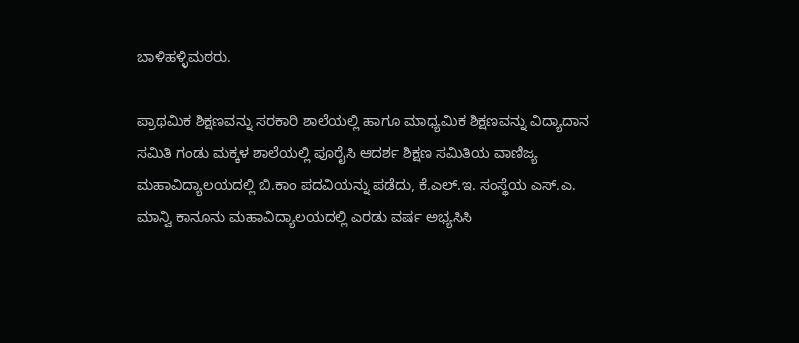ಬಾಳಿಹಳ್ಳಿಮಠರು.

ಪ್ರಾಥಮಿಕ ಶಿಕ್ಷಣವನ್ನು ಸರಕಾರಿ ಶಾಲೆಯಲ್ಲಿ ಹಾಗೂ ಮಾಧ್ಯಮಿಕ ಶಿಕ್ಷಣವನ್ನು ವಿದ್ಯಾದಾನ ಸಮಿತಿ ಗಂಡು ಮಕ್ಕಳ ಶಾಲೆಯಲ್ಲಿ ಪೂರೈಸಿ ಆದರ್ಶ ಶಿಕ್ಷಣ ಸಮಿತಿಯ ವಾಣಿಜ್ಯ ಮಹಾವಿದ್ಯಾಲಯದಲ್ಲಿ ಬಿ.ಕಾಂ ಪದವಿಯನ್ನು ಪಡೆದು, ಕೆ.ಎಲ್.ಇ. ಸಂಸ್ಥೆಯ ಎಸ್.ಎ. ಮಾನ್ವಿ ಕಾನೂನು ಮಹಾವಿದ್ಯಾಲಯದಲ್ಲಿ ಎರಡು ವರ್ಷ ಅಭ್ಯಸಿಸಿ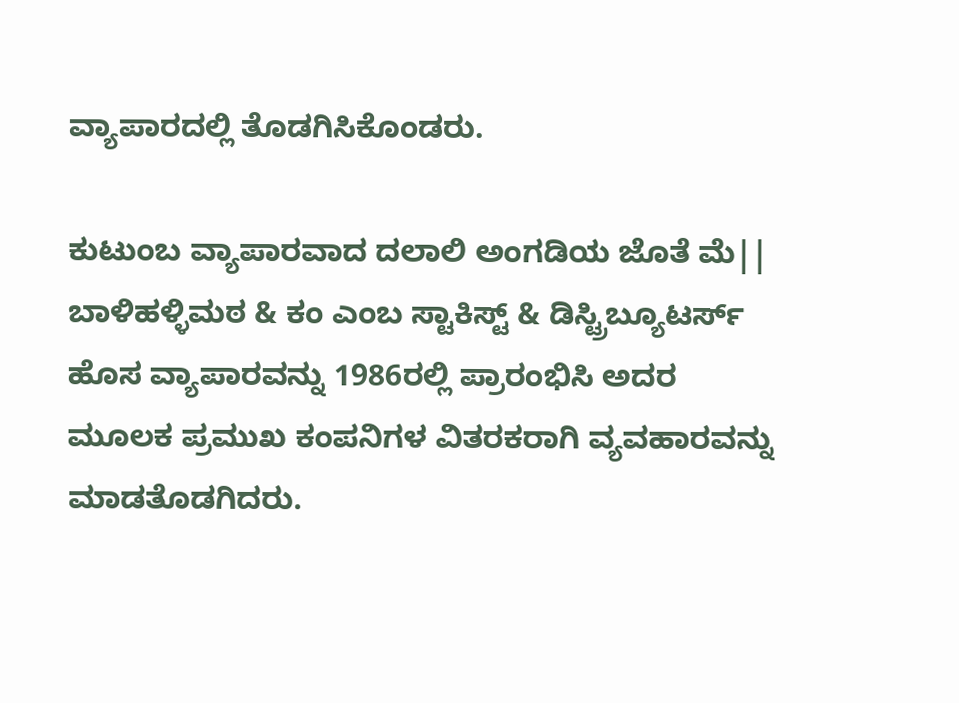ವ್ಯಾಪಾರದಲ್ಲಿ ತೊಡಗಿಸಿಕೊಂಡರು.

ಕುಟುಂಬ ವ್ಯಾಪಾರವಾದ ದಲಾಲಿ ಅಂಗಡಿಯ ಜೊತೆ ಮೆ|| ಬಾಳಿಹಳ್ಳಿಮಠ & ಕಂ ಎಂಬ ಸ್ಟಾಕಿಸ್ಟ್ & ಡಿಸ್ಟ್ರಿಬ್ಯೂಟರ್ಸ್‌ ಹೊಸ ವ್ಯಾಪಾರವನ್ನು 1986ರಲ್ಲಿ ಪ್ರಾರಂಭಿಸಿ ಅದರ ಮೂಲಕ ಪ್ರಮುಖ ಕಂಪನಿಗಳ ವಿತರಕರಾಗಿ ವ್ಯವಹಾರವನ್ನು ಮಾಡತೊಡಗಿದರು.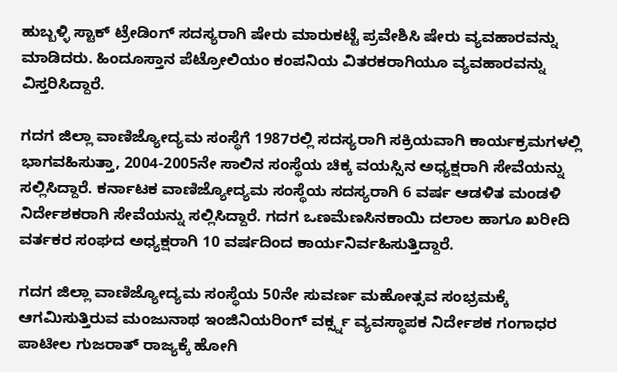ಹುಬ್ಬಳ್ಳಿ ಸ್ಟಾಕ್ ಟ್ರೇಡಿಂಗ್ ಸದಸ್ಯರಾಗಿ ಷೇರು ಮಾರುಕಟ್ಟೆ ಪ್ರವೇಶಿಸಿ ಷೇರು ವ್ಯವಹಾರವನ್ನು ಮಾಡಿದರು. ಹಿಂದೂಸ್ತಾನ ಪೆಟ್ರೋಲಿಯಂ ಕಂಪನಿಯ ವಿತರಕರಾಗಿಯೂ ವ್ಯವಹಾರವನ್ನು ವಿಸ್ತರಿಸಿದ್ದಾರೆ.

ಗದಗ ಜಿಲ್ಲಾ ವಾಣಿಜ್ಯೋದ್ಯಮ ಸಂಸ್ಥೆಗೆ 1987ರಲ್ಲಿ ಸದಸ್ಯರಾಗಿ ಸಕ್ರಿಯವಾಗಿ ಕಾರ್ಯಕ್ರಮಗಳಲ್ಲಿ ಭಾಗವಹಿಸುತ್ತಾ, 2004-2005ನೇ ಸಾಲಿನ ಸಂಸ್ಥೆಯ ಚಿಕ್ಕ ವಯಸ್ಸಿನ ಅಧ್ಯಕ್ಷರಾಗಿ ಸೇವೆಯನ್ನು ಸಲ್ಲಿಸಿದ್ದಾರೆ. ಕರ್ನಾಟಕ ವಾಣಿಜ್ಯೋದ್ಯಮ ಸಂಸ್ಥೆಯ ಸದಸ್ಯರಾಗಿ 6 ವರ್ಷ ಆಡಳಿತ ಮಂಡಳಿ ನಿರ್ದೇಶಕರಾಗಿ ಸೇವೆಯನ್ನು ಸಲ್ಲಿಸಿದ್ದಾರೆ. ಗದಗ ಒಣಮೆಣಸಿನಕಾಯಿ ದಲಾಲ ಹಾಗೂ ಖರೀದಿ ವರ್ತಕರ ಸಂಘದ ಅಧ್ಯಕ್ಷರಾಗಿ 10 ವರ್ಷದಿಂದ ಕಾರ್ಯನಿರ್ವಹಿಸುತ್ತಿದ್ದಾರೆ.

ಗದಗ ಜಿಲ್ಲಾ ವಾಣಿಜ್ಯೋದ್ಯಮ ಸಂಸ್ಥೆಯ 50ನೇ ಸುವರ್ಣ ಮಹೋತ್ಸವ ಸಂಭ್ರಮಕ್ಕೆ ಆಗಮಿಸುತ್ತಿರುವ ಮಂಜುನಾಥ ಇಂಜಿನಿಯರಿಂಗ್ ವರ್ಕ್ಸ್ನ ವ್ಯವಸ್ಥಾಪಕ ನಿರ್ದೇಶಕ ಗಂಗಾಧರ ಪಾಟೀಲ ಗುಜರಾತ್ ರಾಜ್ಯಕ್ಕೆ ಹೋಗಿ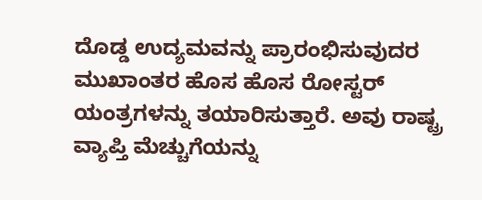ದೊಡ್ಡ ಉದ್ಯಮವನ್ನು ಪ್ರಾರಂಭಿಸುವುದರ ಮುಖಾಂತರ ಹೊಸ ಹೊಸ ರೋಸ್ಟರ್ ಯಂತ್ರಗಳನ್ನು ತಯಾರಿಸುತ್ತಾರೆ. ಅವು ರಾಷ್ಟ್ರ ವ್ಯಾಪ್ತಿ ಮೆಚ್ಚುಗೆಯನ್ನು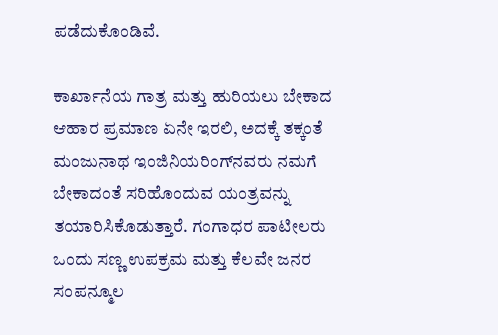ಪಡೆದುಕೊಂಡಿವೆ.

ಕಾರ್ಖಾನೆಯ ಗಾತ್ರ ಮತ್ತು ಹುರಿಯಲು ಬೇಕಾದ ಆಹಾರ ಪ್ರಮಾಣ ಏನೇ ಇರಲಿ, ಅದಕ್ಕೆ ತಕ್ಕಂತೆ ಮಂಜುನಾಥ ಇಂಜಿನಿಯರಿಂಗ್‌ನವರು ನಮಗೆ ಬೇಕಾದಂತೆ ಸರಿಹೊಂದುವ ಯಂತ್ರವನ್ನು ತಯಾರಿಸಿಕೊಡುತ್ತಾರೆ. ಗಂಗಾಧರ ಪಾಟೀಲರು ಒಂದು ಸಣ್ಣ ಉಪಕ್ರಮ ಮತ್ತು ಕೆಲವೇ ಜನರ ಸಂಪನ್ಮೂಲ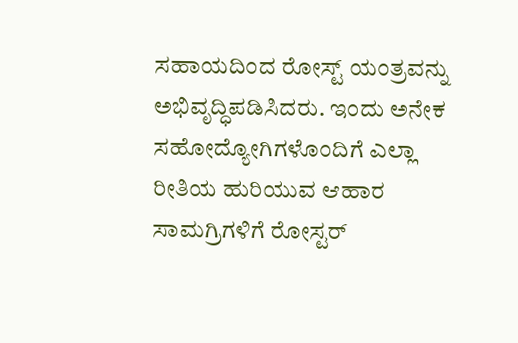ಸಹಾಯದಿಂದ ರೋಸ್ಟ್ ಯಂತ್ರವನ್ನು ಅಭಿವೃದ್ಧಿಪಡಿಸಿದರು. ಇಂದು ಅನೇಕ ಸಹೋದ್ಯೋಗಿಗಳೊಂದಿಗೆ ಎಲ್ಲಾ ರೀತಿಯ ಹುರಿಯುವ ಆಹಾರ ಸಾಮಗ್ರಿಗಳಿಗೆ ರೋಸ್ಟರ್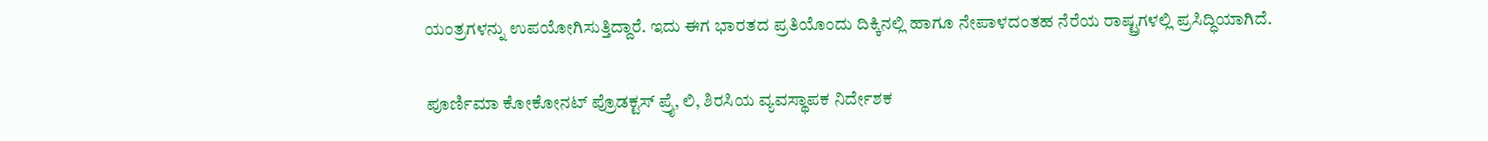ಯಂತ್ರಗಳನ್ನು ಉಪಯೋಗಿಸುತ್ತಿದ್ದಾರೆ. ಇದು ಈಗ ಭಾರತದ ಪ್ರತಿಯೊಂದು ದಿಕ್ಕಿನಲ್ಲಿ ಹಾಗೂ ನೇಪಾಳದಂತಹ ನೆರೆಯ ರಾಷ್ಟ್ರಗಳಲ್ಲಿ ಪ್ರಸಿದ್ಧಿಯಾಗಿದೆ.

ಪೂರ್ಣಿಮಾ ಕೋಕೋನಟ್ ಪ್ರೊಡಕ್ಟಸ್ ಪ್ರೈ, ಲಿ, ಶಿರಸಿಯ ವ್ಯವಸ್ಥಾಪಕ ನಿರ್ದೇಶಕ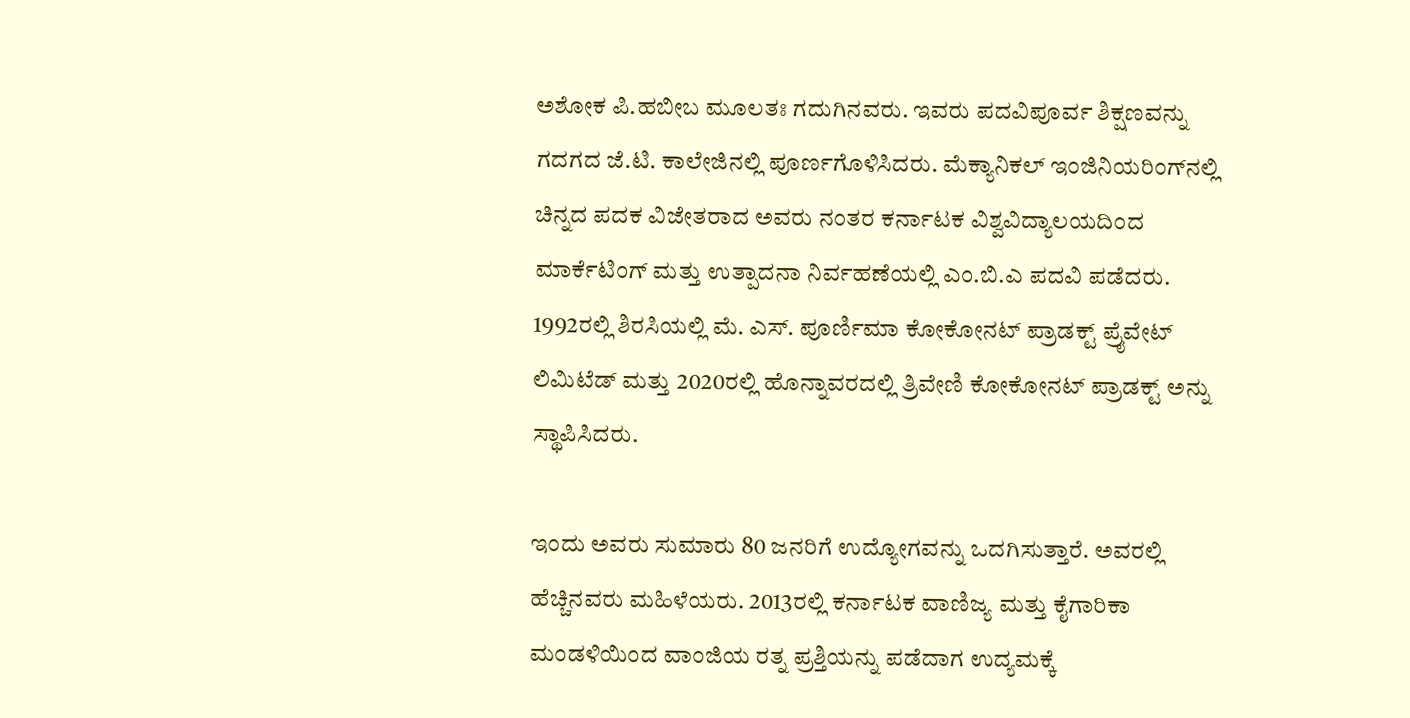ಅಶೋಕ ಪಿ.ಹಬೀಬ ಮೂಲತಃ ಗದುಗಿನವರು. ಇವರು ಪದವಿಪೂರ್ವ ಶಿಕ್ಷಣವನ್ನು ಗದಗದ ಜೆ.ಟಿ. ಕಾಲೇಜಿನಲ್ಲಿ ಪೂರ್ಣಗೊಳಿಸಿದರು. ಮೆಕ್ಯಾನಿಕಲ್ ಇಂಜಿನಿಯರಿಂಗ್‌ನಲ್ಲಿ ಚಿನ್ನದ ಪದಕ ವಿಜೇತರಾದ ಅವರು ನಂತರ ಕರ್ನಾಟಕ ವಿಶ್ವವಿದ್ಯಾಲಯದಿಂದ ಮಾರ್ಕೆಟಿಂಗ್ ಮತ್ತು ಉತ್ಪಾದನಾ ನಿರ್ವಹಣೆಯಲ್ಲಿ ಎಂ.ಬಿ.ಎ ಪದವಿ ಪಡೆದರು. 1992ರಲ್ಲಿ ಶಿರಸಿಯಲ್ಲಿ ಮೆ. ಎಸ್. ಪೂರ್ಣಿಮಾ ಕೋಕೋನಟ್ ಪ್ರಾಡಕ್ಟ್ ಪ್ರೈವೇಟ್ ಲಿಮಿಟೆಡ್ ಮತ್ತು 2020ರಲ್ಲಿ ಹೊನ್ನಾವರದಲ್ಲಿ ತ್ರಿವೇಣಿ ಕೋಕೋನಟ್ ಪ್ರಾಡಕ್ಟ್ ಅನ್ನು ಸ್ಥಾಪಿಸಿದರು.

ಇಂದು ಅವರು ಸುಮಾರು 80 ಜನರಿಗೆ ಉದ್ಯೋಗವನ್ನು ಒದಗಿಸುತ್ತಾರೆ. ಅವರಲ್ಲಿ ಹೆಚ್ಚಿನವರು ಮಹಿಳೆಯರು. 2013ರಲ್ಲಿ ಕರ್ನಾಟಕ ವಾಣಿಜ್ಯ ಮತ್ತು ಕೈಗಾರಿಕಾ ಮಂಡಳಿಯಿಂದ ವಾಂಜಿಯ ರತ್ನ ಪ್ರಶ್ತಿಯನ್ನು ಪಡೆದಾಗ ಉದ್ಯಮಕ್ಕೆ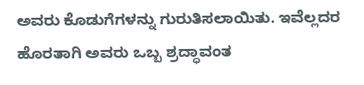ಅವರು ಕೊಡುಗೆಗಳನ್ನು ಗುರುತಿಸಲಾಯಿತು. ಇವೆಲ್ಲದರ ಹೊರತಾಗಿ ಅವರು ಒಬ್ಬ ಶ್ರದ್ಧಾವಂತ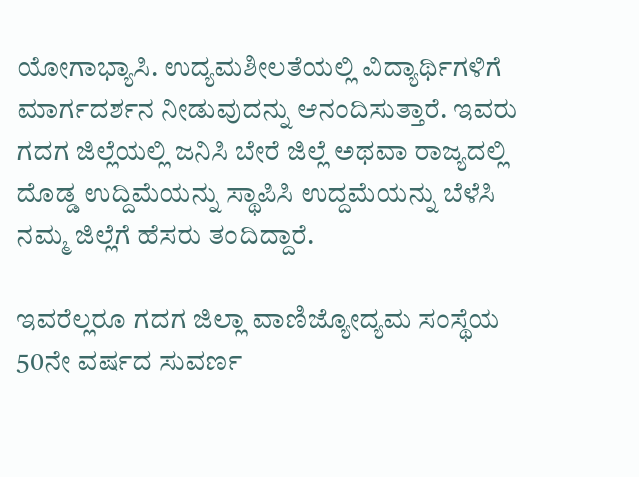ಯೋಗಾಭ್ಯಾಸಿ. ಉದ್ಯಮಶೀಲತೆಯಲ್ಲಿ ವಿದ್ಯಾರ್ಥಿಗಳಿಗೆ ಮಾರ್ಗದರ್ಶನ ನೀಡುವುದನ್ನು ಆನಂದಿಸುತ್ತಾರೆ. ಇವರು ಗದಗ ಜಿಲ್ಲೆಯಲ್ಲಿ ಜನಿಸಿ ಬೇರೆ ಜಿಲ್ಲೆ ಅಥವಾ ರಾಜ್ಯದಲ್ಲಿ ದೊಡ್ಡ ಉದ್ದಿಮೆಯನ್ನು ಸ್ಥಾಪಿಸಿ ಉದ್ದಮೆಯನ್ನು ಬೆಳೆಸಿ ನಮ್ಮ ಜಿಲ್ಲೆಗೆ ಹೆಸರು ತಂದಿದ್ದಾರೆ.

ಇವರೆಲ್ಲರೂ ಗದಗ ಜಿಲ್ಲಾ ವಾಣಿಜ್ಯೋದ್ಯಮ ಸಂಸ್ಥೆಯ 50ನೇ ವರ್ಷದ ಸುವರ್ಣ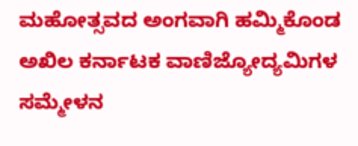ಮಹೋತ್ಸವದ ಅಂಗವಾಗಿ ಹಮ್ಮಿಕೊಂಡ ಅಖಿಲ ಕರ್ನಾಟಕ ವಾಣಿಜ್ಯೋದ್ಯಮಿಗಳ ಸಮ್ಮೇಳನ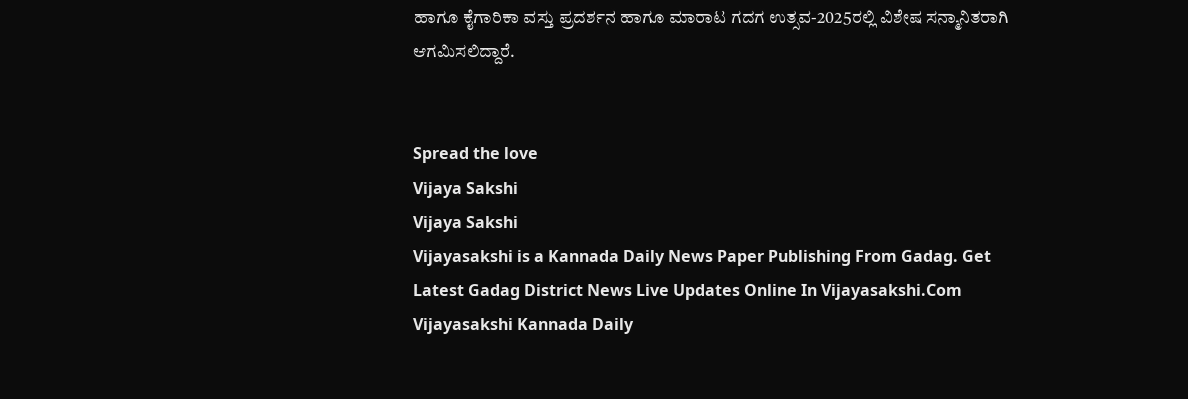ಹಾಗೂ ಕೈಗಾರಿಕಾ ವಸ್ತು ಪ್ರದರ್ಶನ ಹಾಗೂ ಮಾರಾಟ ಗದಗ ಉತ್ಸವ-2025ರಲ್ಲಿ ವಿಶೇಷ ಸನ್ಮಾನಿತರಾಗಿ ಆಗಮಿಸಲಿದ್ದಾರೆ.


Spread the love
Vijaya Sakshi
Vijaya Sakshi
Vijayasakshi is a Kannada Daily News Paper Publishing From Gadag. Get Latest Gadag District News Live Updates Online In Vijayasakshi.Com Vijayasakshi Kannada Daily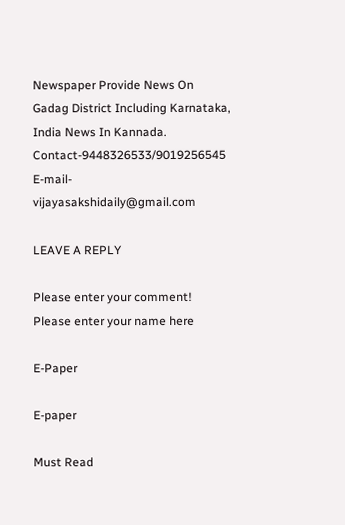Newspaper Provide News On Gadag District Including Karnataka, India News In Kannada. Contact-9448326533/9019256545 E-mail-vijayasakshidaily@gmail.com

LEAVE A REPLY

Please enter your comment!
Please enter your name here

E-Paper

E-paper

Must Read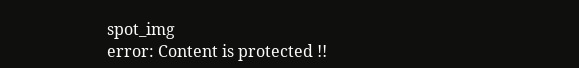spot_img
error: Content is protected !!